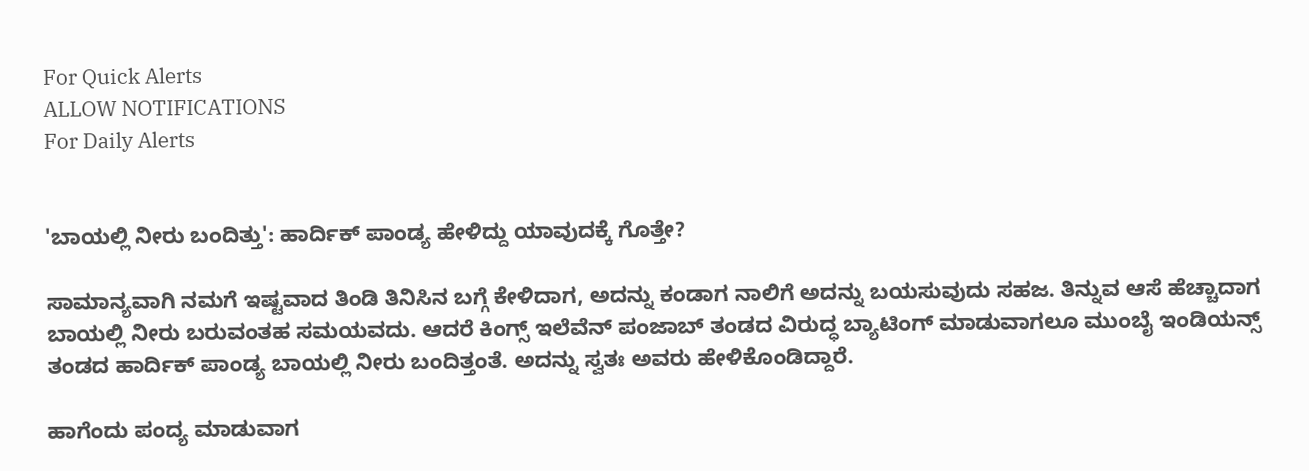For Quick Alerts
ALLOW NOTIFICATIONS
For Daily Alerts


'ಬಾಯಲ್ಲಿ ನೀರು ಬಂದಿತ್ತು': ಹಾರ್ದಿಕ್ ಪಾಂಡ್ಯ ಹೇಳಿದ್ದು ಯಾವುದಕ್ಕೆ ಗೊತ್ತೇ?

ಸಾಮಾನ್ಯವಾಗಿ ನಮಗೆ ಇಷ್ಟವಾದ ತಿಂಡಿ ತಿನಿಸಿನ ಬಗ್ಗೆ ಕೇಳಿದಾಗ, ಅದನ್ನು ಕಂಡಾಗ ನಾಲಿಗೆ ಅದನ್ನು ಬಯಸುವುದು ಸಹಜ. ತಿನ್ನುವ ಆಸೆ ಹೆಚ್ಚಾದಾಗ ಬಾಯಲ್ಲಿ ನೀರು ಬರುವಂತಹ ಸಮಯವದು. ಆದರೆ ಕಿಂಗ್ಸ್ ಇಲೆವೆನ್ ಪಂಜಾಬ್ ತಂಡದ ವಿರುದ್ಧ ಬ್ಯಾಟಿಂಗ್ ಮಾಡುವಾಗಲೂ ಮುಂಬೈ ಇಂಡಿಯನ್ಸ್ ತಂಡದ ಹಾರ್ದಿಕ್ ಪಾಂಡ್ಯ ಬಾಯಲ್ಲಿ ನೀರು ಬಂದಿತ್ತಂತೆ. ಅದನ್ನು ಸ್ವತಃ ಅವರು ಹೇಳಿಕೊಂಡಿದ್ದಾರೆ.

ಹಾಗೆಂದು ಪಂದ್ಯ ಮಾಡುವಾಗ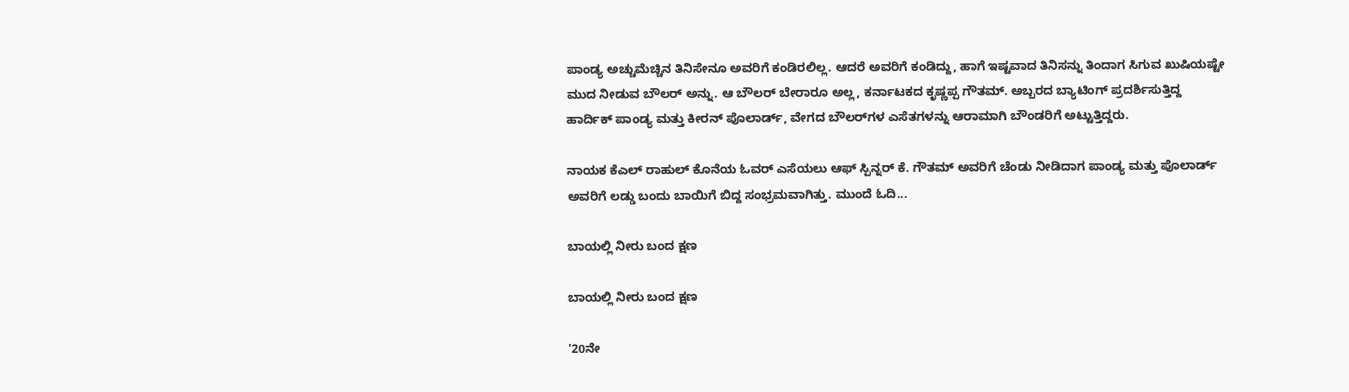ಪಾಂಡ್ಯ ಅಚ್ಚುಮೆಚ್ಚಿನ ತಿನಿಸೇನೂ ಅವರಿಗೆ ಕಂಡಿರಲಿಲ್ಲ. ಆದರೆ ಅವರಿಗೆ ಕಂಡಿದ್ದು, ಹಾಗೆ ಇಷ್ಟವಾದ ತಿನಿಸನ್ನು ತಿಂದಾಗ ಸಿಗುವ ಖುಷಿಯಷ್ಟೇ ಮುದ ನೀಡುವ ಬೌಲರ್ ಅನ್ನು. ಆ ಬೌಲರ್ ಬೇರಾರೂ ಅಲ್ಲ, ಕರ್ನಾಟಕದ ಕೃಷ್ಣಪ್ಪ ಗೌತಮ್. ಅಬ್ಬರದ ಬ್ಯಾಟಿಂಗ್ ಪ್ರದರ್ಶಿಸುತ್ತಿದ್ದ ಹಾರ್ದಿಕ್ ಪಾಂಡ್ಯ ಮತ್ತು ಕೀರನ್ ಪೊಲಾರ್ಡ್, ವೇಗದ ಬೌಲರ್‌ಗಳ ಎಸೆತಗಳನ್ನು ಆರಾಮಾಗಿ ಬೌಂಡರಿಗೆ ಅಟ್ಟುತ್ತಿದ್ದರು.

ನಾಯಕ ಕೆಎಲ್ ರಾಹುಲ್ ಕೊನೆಯ ಓವರ್ ಎಸೆಯಲು ಆಫ್ ಸ್ಪಿನ್ನರ್ ಕೆ. ಗೌತಮ್ ಅವರಿಗೆ ಚೆಂಡು ನೀಡಿದಾಗ ಪಾಂಡ್ಯ ಮತ್ತು ಪೊಲಾರ್ಡ್ ಅವರಿಗೆ ಲಡ್ಡು ಬಂದು ಬಾಯಿಗೆ ಬಿದ್ದ ಸಂಭ್ರಮವಾಗಿತ್ತು. ಮುಂದೆ ಓದಿ...

ಬಾಯಲ್ಲಿ ನೀರು ಬಂದ ಕ್ಷಣ

ಬಾಯಲ್ಲಿ ನೀರು ಬಂದ ಕ್ಷಣ

'20ನೇ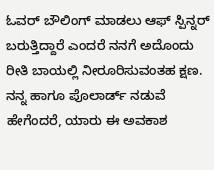ಓವರ್ ಬೌಲಿಂಗ್ ಮಾಡಲು ಆಫ್ ಸ್ಪಿನ್ನರ್ ಬರುತ್ತಿದ್ದಾರೆ ಎಂದರೆ ನನಗೆ ಅದೊಂದು ರೀತಿ ಬಾಯಲ್ಲಿ ನೀರೂರಿಸುವಂತಹ ಕ್ಷಣ. ನನ್ನ ಹಾಗೂ ಪೊಲಾರ್ಡ್ ನಡುವೆ ಹೇಗೆಂದರೆ, ಯಾರು ಈ ಅವಕಾಶ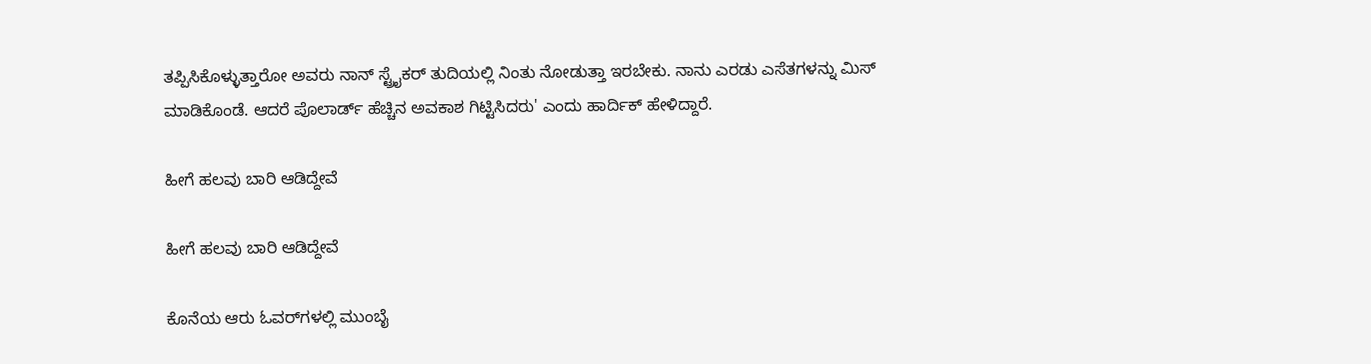ತಪ್ಪಿಸಿಕೊಳ್ಳುತ್ತಾರೋ ಅವರು ನಾನ್ ಸ್ಟ್ರೈಕರ್ ತುದಿಯಲ್ಲಿ ನಿಂತು ನೋಡುತ್ತಾ ಇರಬೇಕು. ನಾನು ಎರಡು ಎಸೆತಗಳನ್ನು ಮಿಸ್ ಮಾಡಿಕೊಂಡೆ. ಆದರೆ ಪೊಲಾರ್ಡ್ ಹೆಚ್ಚಿನ ಅವಕಾಶ ಗಿಟ್ಟಿಸಿದರು' ಎಂದು ಹಾರ್ದಿಕ್ ಹೇಳಿದ್ದಾರೆ.

ಹೀಗೆ ಹಲವು ಬಾರಿ ಆಡಿದ್ದೇವೆ

ಹೀಗೆ ಹಲವು ಬಾರಿ ಆಡಿದ್ದೇವೆ

ಕೊನೆಯ ಆರು ಓವರ್‌ಗಳಲ್ಲಿ ಮುಂಬೈ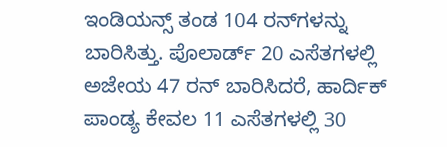ಇಂಡಿಯನ್ಸ್ ತಂಡ 104 ರನ್‌ಗಳನ್ನು ಬಾರಿಸಿತ್ತು. ಪೊಲಾರ್ಡ್ 20 ಎಸೆತಗಳಲ್ಲಿ ಅಜೇಯ 47 ರನ್ ಬಾರಿಸಿದರೆ, ಹಾರ್ದಿಕ್ ಪಾಂಡ್ಯ ಕೇವಲ 11 ಎಸೆತಗಳಲ್ಲಿ 30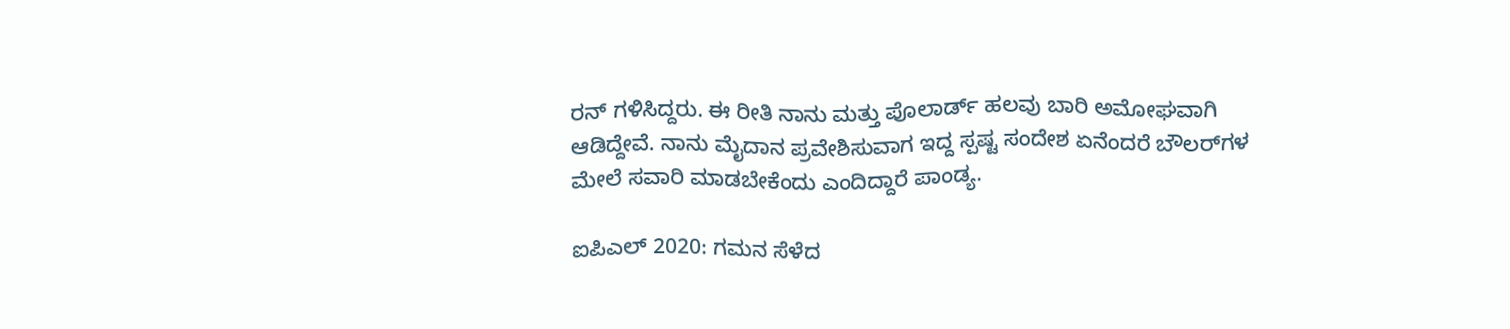ರನ್ ಗಳಿಸಿದ್ದರು. ಈ ರೀತಿ ನಾನು ಮತ್ತು ಪೊಲಾರ್ಡ್ ಹಲವು ಬಾರಿ ಅಮೋಘವಾಗಿ ಆಡಿದ್ದೇವೆ. ನಾನು ಮೈದಾನ ಪ್ರವೇಶಿಸುವಾಗ ಇದ್ದ ಸ್ಪಷ್ಟ ಸಂದೇಶ ಏನೆಂದರೆ ಬೌಲರ್‌ಗಳ ಮೇಲೆ ಸವಾರಿ ಮಾಡಬೇಕೆಂದು ಎಂದಿದ್ದಾರೆ ಪಾಂಡ್ಯ.

ಐಪಿಎಲ್ 2020: ಗಮನ ಸೆಳೆದ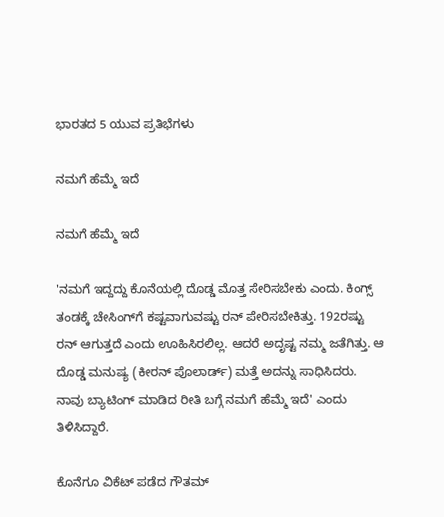ಭಾರತದ 5 ಯುವ ಪ್ರತಿಭೆಗಳು

ನಮಗೆ ಹೆಮ್ಮೆ ಇದೆ

ನಮಗೆ ಹೆಮ್ಮೆ ಇದೆ

'ನಮಗೆ ಇದ್ದದ್ದು ಕೊನೆಯಲ್ಲಿ ದೊಡ್ಡ ಮೊತ್ತ ಸೇರಿಸಬೇಕು ಎಂದು. ಕಿಂಗ್ಸ್ ತಂಡಕ್ಕೆ ಚೇಸಿಂಗ್‌ಗೆ ಕಷ್ಟವಾಗುವಷ್ಟು ರನ್ ಪೇರಿಸಬೇಕಿತ್ತು. 192ರಷ್ಟು ರನ್ ಆಗುತ್ತದೆ ಎಂದು ಊಹಿಸಿರಲಿಲ್ಲ. ಆದರೆ ಅದೃಷ್ಟ ನಮ್ಮ ಜತೆಗಿತ್ತು. ಆ ದೊಡ್ಡ ಮನುಷ್ಯ (ಕೀರನ್ ಪೊಲಾರ್ಡ್) ಮತ್ತೆ ಅದನ್ನು ಸಾಧಿಸಿದರು. ನಾವು ಬ್ಯಾಟಿಂಗ್ ಮಾಡಿದ ರೀತಿ ಬಗ್ಗೆ ನಮಗೆ ಹೆಮ್ಮೆ ಇದೆ' ಎಂದು ತಿಳಿಸಿದ್ದಾರೆ.

ಕೊನೆಗೂ ವಿಕೆಟ್ ಪಡೆದ ಗೌತಮ್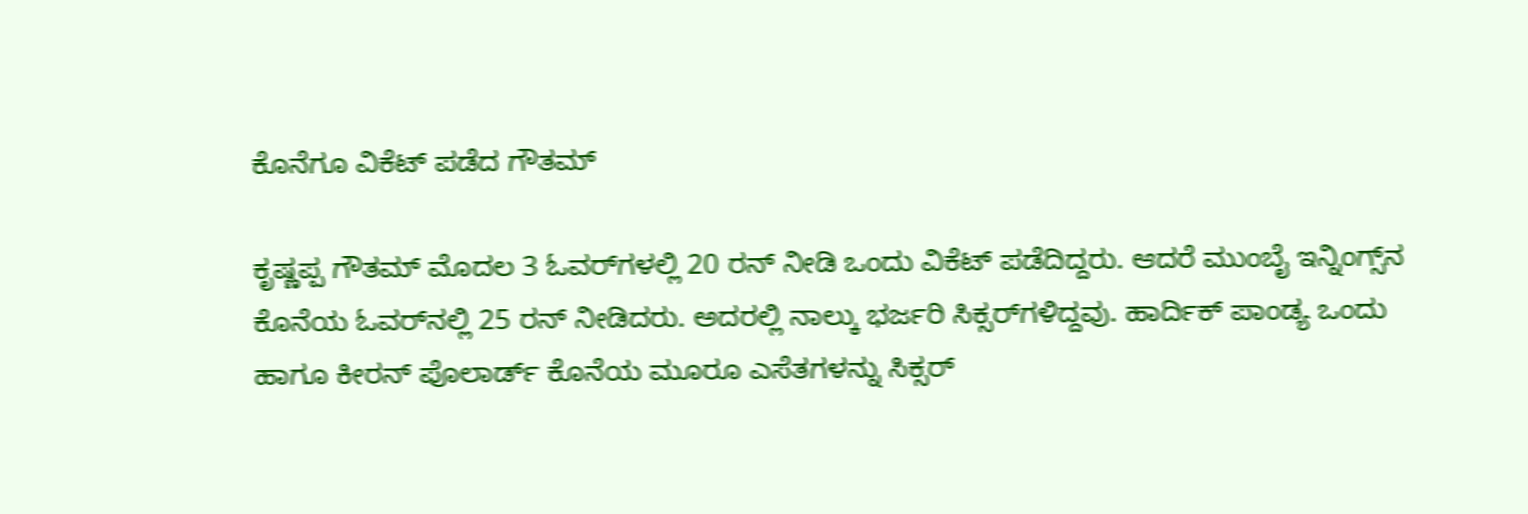ಕೊನೆಗೂ ವಿಕೆಟ್ ಪಡೆದ ಗೌತಮ್

ಕೃಷ್ಣಪ್ಪ ಗೌತಮ್ ಮೊದಲ 3 ಓವರ್‌ಗಳಲ್ಲಿ 20 ರನ್ ನೀಡಿ ಒಂದು ವಿಕೆಟ್ ಪಡೆದಿದ್ದರು. ಆದರೆ ಮುಂಬೈ ಇನ್ನಿಂಗ್ಸ್‌ನ ಕೊನೆಯ ಓವರ್‌ನಲ್ಲಿ 25 ರನ್ ನೀಡಿದರು. ಅದರಲ್ಲಿ ನಾಲ್ಕು ಭರ್ಜರಿ ಸಿಕ್ಸರ್‌ಗಳಿದ್ದವು. ಹಾರ್ದಿಕ್ ಪಾಂಡ್ಯ ಒಂದು ಹಾಗೂ ಕೀರನ್ ಪೊಲಾರ್ಡ್ ಕೊನೆಯ ಮೂರೂ ಎಸೆತಗಳನ್ನು ಸಿಕ್ಸರ್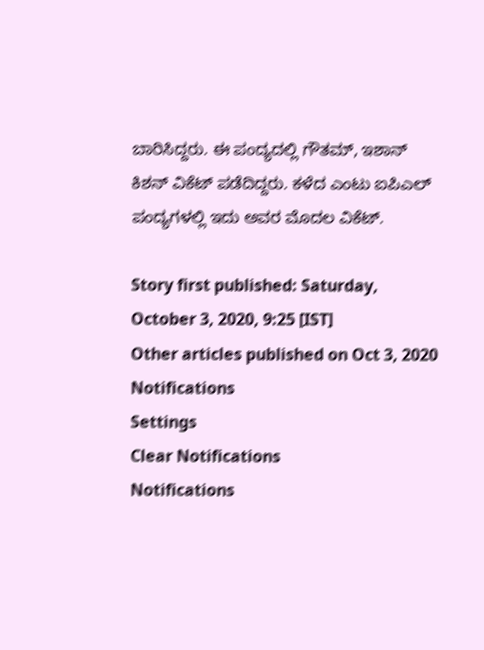ಬಾರಿಸಿದ್ದರು. ಈ ಪಂದ್ಯದಲ್ಲಿ ಗೌತಮ್, ಇಶಾನ್ ಕಿಶನ್ ವಿಕೆಟ್ ಪಡೆದಿದ್ದರು. ಕಳೆದ ಎಂಟು ಐಪಿಎಲ್ ಪಂದ್ಯಗಳಲ್ಲಿ ಇದು ಅವರ ಮೊದಲ ವಿಕೆಟ್.

Story first published: Saturday, October 3, 2020, 9:25 [IST]
Other articles published on Oct 3, 2020
Notifications
Settings
Clear Notifications
Notifications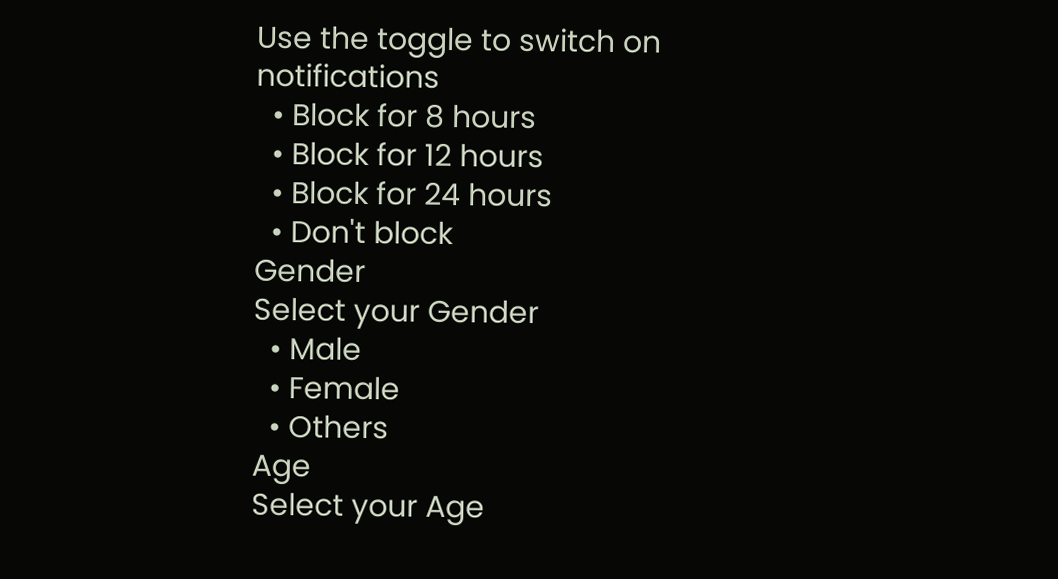Use the toggle to switch on notifications
  • Block for 8 hours
  • Block for 12 hours
  • Block for 24 hours
  • Don't block
Gender
Select your Gender
  • Male
  • Female
  • Others
Age
Select your Age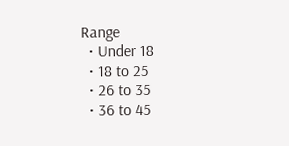Range
  • Under 18
  • 18 to 25
  • 26 to 35
  • 36 to 45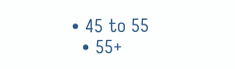• 45 to 55
  • 55+